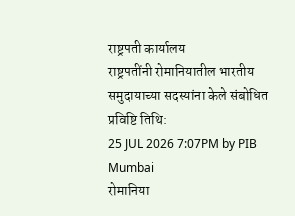राष्ट्रपती कार्यालय
राष्ट्रपतींनी रोमानियातील भारतीय समुदायाच्या सदस्यांना केले संबोधित
प्रविष्टि तिथि:
25 JUL 2026 7:07PM by PIB Mumbai
रोमानिया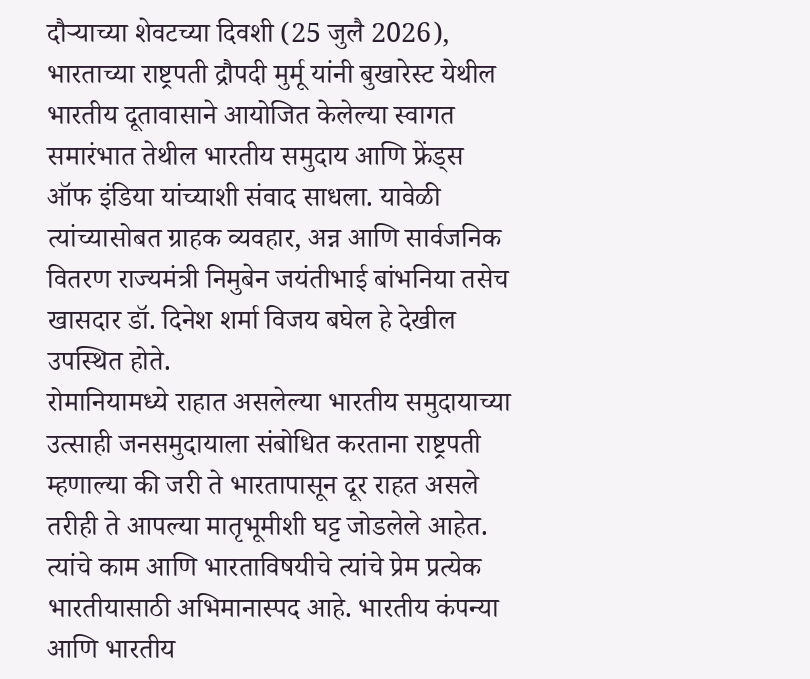दौऱ्याच्या शेवटच्या दिवशी (25 जुलै 2026), भारताच्या राष्ट्रपती द्रौपदी मुर्मू यांनी बुखारेस्ट येथील भारतीय दूतावासाने आयोजित केलेल्या स्वागत समारंभात तेथील भारतीय समुदाय आणि फ्रेंड्स ऑफ इंडिया यांच्याशी संवाद साधला. यावेळी त्यांच्यासोबत ग्राहक व्यवहार, अन्न आणि सार्वजनिक वितरण राज्यमंत्री निमुबेन जयंतीभाई बांभनिया तसेच खासदार डॉ. दिनेश शर्मा विजय बघेल हे देखील उपस्थित होते.
रोमानियामध्ये राहात असलेल्या भारतीय समुदायाच्या उत्साही जनसमुदायाला संबोधित करताना राष्ट्रपती म्हणाल्या की जरी ते भारतापासून दूर राहत असले तरीही ते आपल्या मातृभूमीशी घट्ट जोडलेले आहेत. त्यांचे काम आणि भारताविषयीचे त्यांचे प्रेम प्रत्येक भारतीयासाठी अभिमानास्पद आहे. भारतीय कंपन्या आणि भारतीय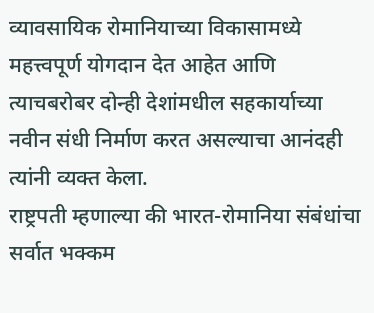व्यावसायिक रोमानियाच्या विकासामध्ये महत्त्वपूर्ण योगदान देत आहेत आणि त्याचबरोबर दोन्ही देशांमधील सहकार्याच्या नवीन संधी निर्माण करत असल्याचा आनंदही त्यांनी व्यक्त केला.
राष्ट्रपती म्हणाल्या की भारत-रोमानिया संबंधांचा सर्वात भक्कम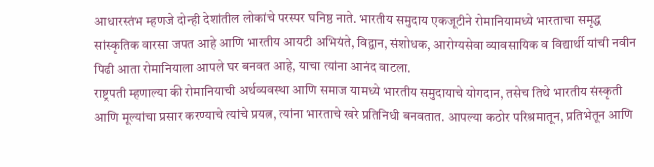आधारस्तंभ म्हणजे दोन्ही देशांतील लोकांचे परस्पर घनिष्ठ नाते. भारतीय समुदाय एकजूटीने रोमानियामध्ये भारताचा समृद्ध सांस्कृतिक वारसा जपत आहे आणि भारतीय आयटी अभियंते, विद्वान, संशोधक, आरोग्यसेवा व्यावसायिक व विद्यार्थी यांची नवीन पिढी आता रोमानियाला आपले घर बनवत आहे, याचा त्यांना आनंद वाटला.
राष्ट्रपती म्हणाल्या की रोमानियाची अर्थव्यवस्था आणि समाज यामध्ये भारतीय समुदायाचे योगदान, तसेच तिथे भारतीय संस्कृती आणि मूल्यांचा प्रसार करण्याचे त्यांचे प्रयत्न, त्यांना भारताचे खरे प्रतिनिधी बनवतात. आपल्या कठोर परिश्रमातून, प्रतिभेतून आणि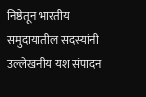निष्ठेतून भारतीय समुदायातील सदस्यांनी उल्लेखनीय यश संपादन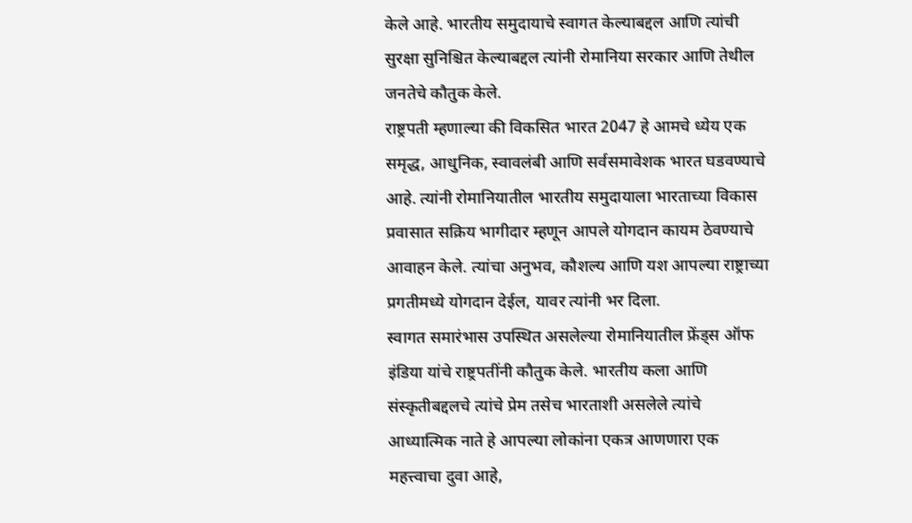केले आहे. भारतीय समुदायाचे स्वागत केल्याबद्दल आणि त्यांची सुरक्षा सुनिश्चित केल्याबद्दल त्यांनी रोमानिया सरकार आणि तेथील जनतेचे कौतुक केले.
राष्ट्रपती म्हणाल्या की विकसित भारत 2047 हे आमचे ध्येय एक समृद्ध, आधुनिक, स्वावलंबी आणि सर्वसमावेशक भारत घडवण्याचे आहे. त्यांनी रोमानियातील भारतीय समुदायाला भारताच्या विकास प्रवासात सक्रिय भागीदार म्हणून आपले योगदान कायम ठेवण्याचे आवाहन केले. त्यांचा अनुभव, कौशल्य आणि यश आपल्या राष्ट्राच्या प्रगतीमध्ये योगदान देईल, यावर त्यांनी भर दिला.
स्वागत समारंभास उपस्थित असलेल्या रोमानियातील फ्रेंड्स ऑफ इंडिया यांचे राष्ट्रपतींनी कौतुक केले. भारतीय कला आणि संस्कृतीबद्दलचे त्यांचे प्रेम तसेच भारताशी असलेले त्यांचे आध्यात्मिक नाते हे आपल्या लोकांना एकत्र आणणारा एक महत्त्वाचा दुवा आहे,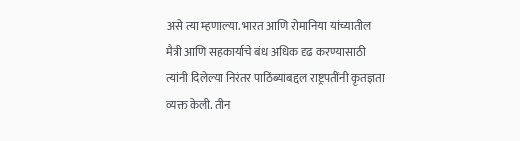असे त्या म्हणाल्या. भारत आणि रोमानिया यांच्यातील मैत्री आणि सहकार्याचे बंध अधिक दृढ करण्यासाठी त्यांनी दिलेल्या निरंतर पाठिंब्याबद्दल राष्ट्रपतींनी कृतज्ञता व्यक्त केली. तीन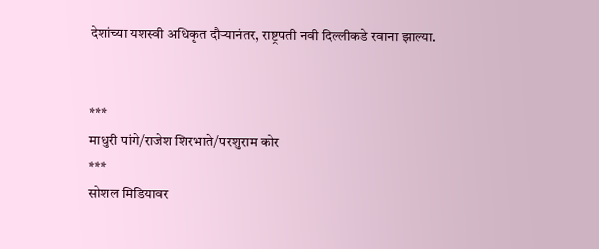देशांच्या यशस्वी अधिकृत दौऱ्यानंतर, राष्ट्रपती नवी दिल्लीकडे रवाना झाल्या.


***
माधुरी पांगे/राजेश शिरभाते/परशुराम कोर
***
सोशल मिडियावर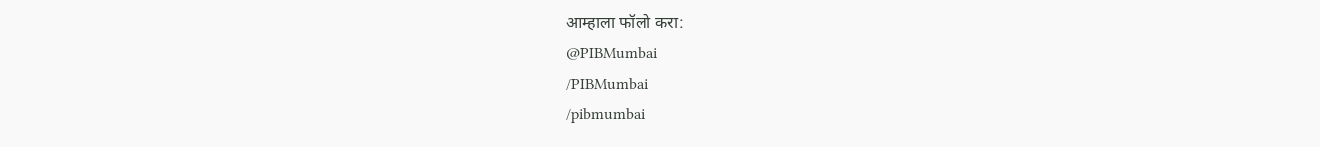आम्हाला फॉलो करा:
@PIBMumbai
/PIBMumbai
/pibmumbai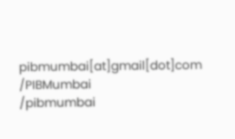pibmumbai[at]gmail[dot]com
/PIBMumbai
/pibmumbai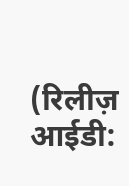(रिलीज़ आईडी: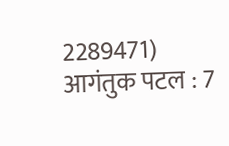2289471)
आगंतुक पटल : 7